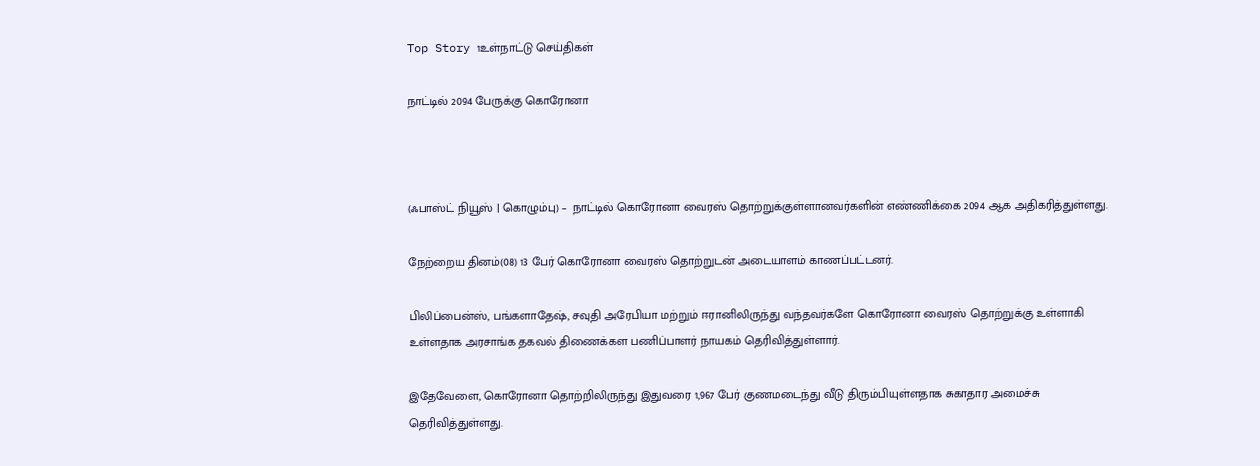Top Story 1உள்நாட்டு செய்திகள்

நாட்டில் 2094 பேருக்கு கொரோனா



(ஃபாஸ்ட் நியூஸ் | கொழும்பு) –  நாட்டில் கொரோனா வைரஸ் தொற்றுக்குள்ளானவர்களின் எண்ணிக்கை 2094 ஆக அதிகரித்துள்ளது.

நேற்றைய தினம்(08) 13 பேர் கொரோனா வைரஸ் தொற்றுடன் அடையாளம் காணப்பட்டனர்.

பிலிப்பைன்ஸ், பங்களாதேஷ், சவுதி அரேபியா மற்றும் ஈரானிலிருந்து வந்தவர்களே கொரோனா வைரஸ் தொற்றுக்கு உள்ளாகி உள்ளதாக அரசாங்க தகவல் திணைக்கள பணிப்பாளர் நாயகம் தெரிவித்துள்ளார்.

இதேவேளை, கொரோனா தொற்றிலிருந்து இதுவரை 1,967 பேர் குணமடைந்து வீடு திரும்பியுள்ளதாக சுகாதார அமைச்சு தெரிவித்துள்ளது.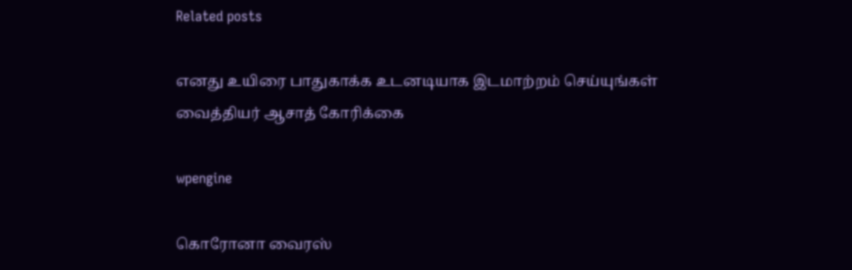Related posts

எனது உயிரை பாதுகாக்க உடனடியாக இடமாற்றம் செய்யுங்கள் வைத்தியர் ஆசாத் கோரிக்கை

wpengine

கொரோனா வைரஸ்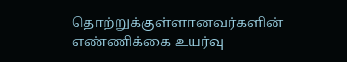தொற்றுக்குள்ளானவர்களின் எண்ணிக்கை உயர்வு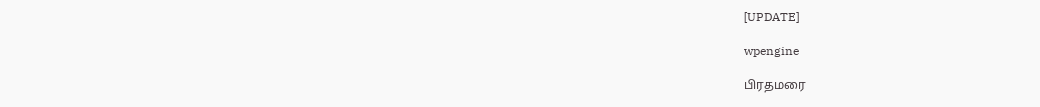[UPDATE]

wpengine

பிரதமரை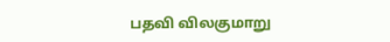பதவி விலகுமாறு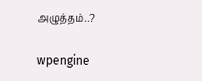அழுத்தம்..?

wpengine